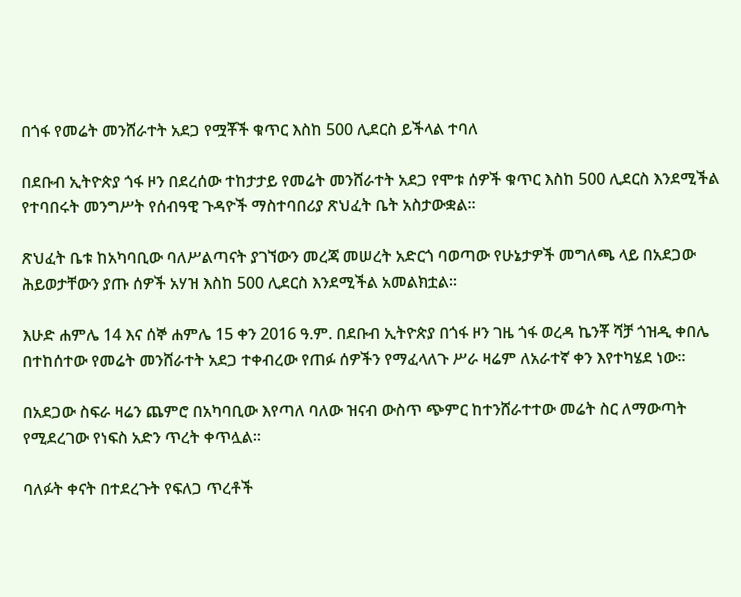በጎፋ የመሬት መንሸራተት አደጋ የሟቾች ቁጥር እስከ 500 ሊደርስ ይችላል ተባለ

በደቡብ ኢትዮጵያ ጎፋ ዞን በደረሰው ተከታታይ የመሬት መንሸራተት አደጋ የሞቱ ሰዎች ቁጥር እስከ 500 ሊደርስ እንደሚችል የተባበሩት መንግሥት የሰብዓዊ ጉዳዮች ማስተባበሪያ ጽህፈት ቤት አስታውቋል።

ጽህፈት ቤቱ ከአካባቢው ባለሥልጣናት ያገኘውን መረጃ መሠረት አድርጎ ባወጣው የሁኔታዎች መግለጫ ላይ በአደጋው ሕይወታቸውን ያጡ ሰዎች አሃዝ እስከ 500 ሊደርስ እንደሚችል አመልክቷል።

እሁድ ሐምሌ 14 እና ሰኞ ሐምሌ 15 ቀን 2016 ዓ.ም. በደቡብ ኢትዮጵያ በጎፋ ዞን ገዜ ጎፋ ወረዳ ኬንቾ ሻቻ ጎዝዲ ቀበሌ በተከሰተው የመሬት መንሸራተት አደጋ ተቀብረው የጠፉ ሰዎችን የማፈላለጉ ሥራ ዛሬም ለአራተኛ ቀን እየተካሄደ ነው።

በአደጋው ስፍራ ዛሬን ጨምሮ በአካባቢው እየጣለ ባለው ዝናብ ውስጥ ጭምር ከተንሸራተተው መሬት ስር ለማውጣት የሚደረገው የነፍስ አድን ጥረት ቀጥሏል።

ባለፉት ቀናት በተደረጉት የፍለጋ ጥረቶች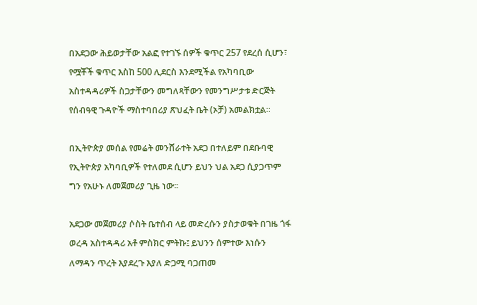በአደጋው ሕይወታቸው አልፎ የተገኙ ሰዎች ቁጥር 257 የደረሰ ሲሆን፣ የሟቾች ቁጥር እስከ 500 ሊደርስ እንደሚችል የአካባቢው አስተዳዳሪዎች ስጋታቸውን መግለጻቸውን የመንግሥታቱ ድርጅት የሰብዓዊ ጉዳዮች ማስተባበሪያ ጽህፈት ቤት (ኦቻ) አመልክቷል።

በኢትዮጵያ መሰል የመሬት መንሸራተት አደጋ በተለይም በደቡባዊ የኢትዮጵያ አካባቢዎች የተለመደ ሲሆን ይህን ህል አደጋ ሲያጋጥም ግን የአሁኑ ለመጀመሪያ ጊዜ ነው፡፡

አደጋው መጀመሪያ ሶስት ቤተሰብ ላይ መድረሱን ያስታወቁት በገዜ ጎፋ ወረዳ አስተዳዳሪ አቶ ምስክር ምትኩ፤ ይህንን ሰምተው እነሱን ለማዳን ጥረት እያደረጉ እያለ ድጋሚ ባጋጠመ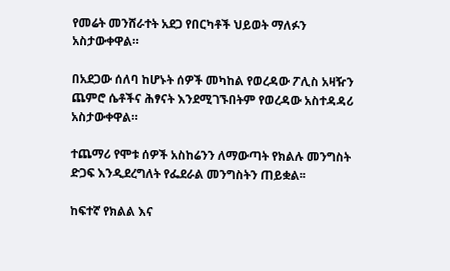የመሬት መንሸራተት አደጋ የበርካቶች ህይወት ማለፉን አስታውቀዋል።

በአደጋው ሰለባ ከሆኑት ሰዎች መካከል የወረዳው ፖሊስ አዛዥን ጨምሮ ሴቶችና ሕፃናት እንደሚገኙበትም የወረዳው አስተዳዳሪ አስታውቀዋል።

ተጨማሪ የሞቱ ሰዎች አስከሬንን ለማውጣት የክልሉ መንግስት ድጋፍ እንዲደረግለት የፌደራል መንግስትን ጠይቋል፡፡

ከፍተኛ የክልል እና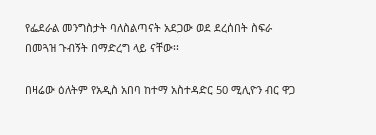የፌደራል መንግስታት ባለስልጣናት አደጋው ወደ ደረሰበት ስፍራ በመጓዝ ጉብኝት በማድረግ ላይ ናቸው፡፡

በዛሬው ዕለትም የአዲስ አበባ ከተማ አስተዳድር 50 ሚሊዮን ብር ዋጋ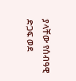ያላቸው የሰብዓዊ ድጋፍ ወደ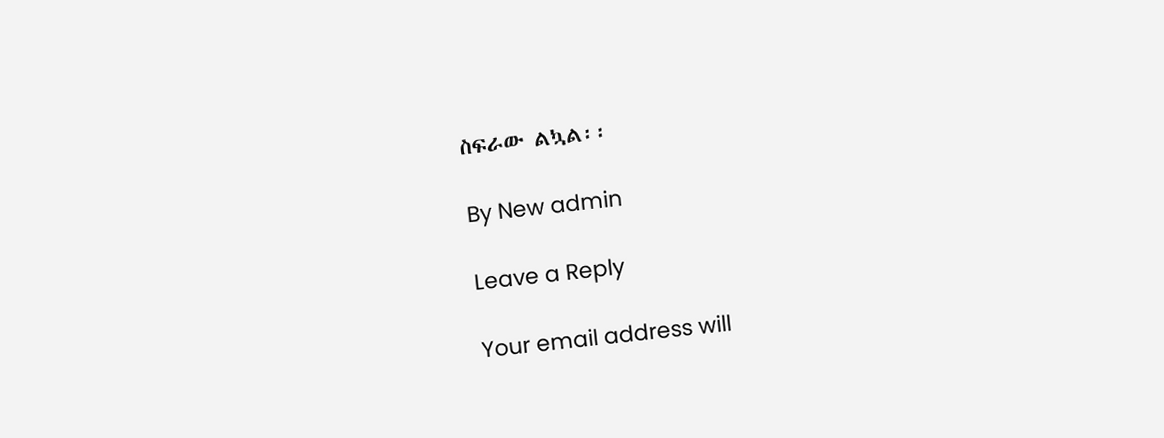ስፍራው ልኳል፡፡

By New admin

Leave a Reply

Your email address will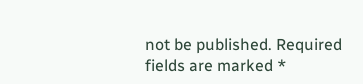not be published. Required fields are marked *